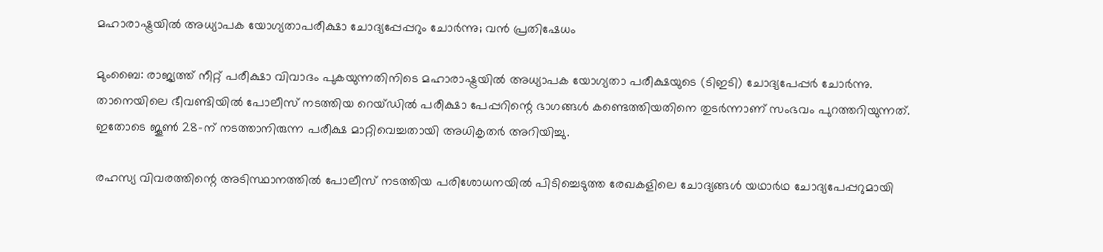മഹാരാഷ്ട്രയിൽ അധ്യാപക യോഗ്യതാപരീക്ഷാ ചോദ്യപ്പേപ്പറും ചോർന്നു; വൻ പ്രതിഷേധം

മുംബൈ: രാജ്യത്ത് നീറ്റ് പരീക്ഷാ വിവാദം പുകയുന്നതിനിടെ മഹാരാഷ്ട്രയിൽ അധ്യാപക യോഗ്യതാ പരീക്ഷയുടെ (ടിഇടി) ചോദ്യപേപ്പർ ചോർന്നു. താനെയിലെ ഭീവണ്ടിയിൽ പോലീസ് നടത്തിയ റെയ്ഡിൽ പരീക്ഷാ പേപ്പറിന്റെ ഭാഗങ്ങൾ കണ്ടെത്തിയതിനെ തുടർന്നാണ് സംഭവം പുറത്തറിയുന്നത്. ഇതോടെ ജൂൺ 28-ന് നടത്താനിരുന്ന പരീക്ഷ മാറ്റിവെച്ചതായി അധികൃതർ അറിയിച്ചു.

രഹസ്യ വിവരത്തിന്റെ അടിസ്ഥാനത്തിൽ പോലീസ് നടത്തിയ പരിശോധനയിൽ പിടിച്ചെടുത്ത രേഖകളിലെ ചോദ്യങ്ങൾ യഥാർഥ ചോദ്യപേപ്പറുമായി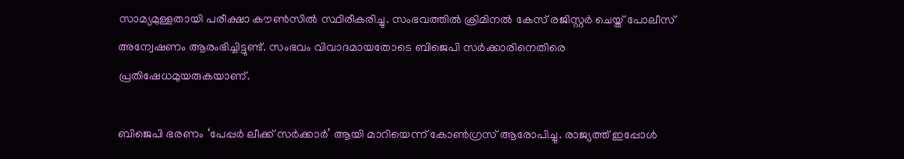സാമ്യമുള്ളതായി പരീക്ഷാ കൗൺസിൽ സ്ഥിരീകരിച്ചു. സംഭവത്തിൽ ക്രിമിനൽ കേസ് രജിസ്റ്റർ ചെയ്ത് പോലീസ് അന്വേഷണം ആരംഭിച്ചിട്ടുണ്ട്. സംഭവം വിവാദമായതോടെ ബിജെപി സർക്കാരിനെതിരെ പ്രതിഷേധമുയരുകയാണ്.

ബിജെപി ഭരണം ‘പേപ്പർ ലീക്ക് സർക്കാർ’ ആയി മാറിയെന്ന് കോൺഗ്രസ് ആരോപിച്ചു. രാജ്യത്ത് ഇപ്പോൾ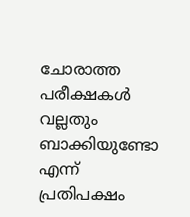ചോരാത്ത പരീക്ഷകൾ വല്ലതും ബാക്കിയുണ്ടോ എന്ന് പ്രതിപക്ഷം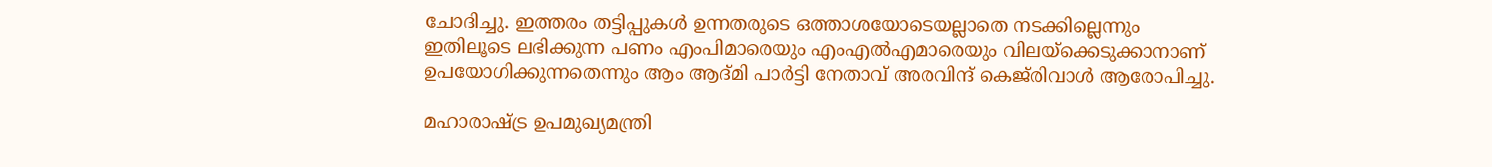ചോദിച്ചു. ഇത്തരം തട്ടിപ്പുകൾ ഉന്നതരുടെ ഒത്താശയോടെയല്ലാതെ നടക്കില്ലെന്നും ഇതിലൂടെ ലഭിക്കുന്ന പണം എംപിമാരെയും എംഎൽഎമാരെയും വിലയ്ക്കെടുക്കാനാണ് ഉപയോഗിക്കുന്നതെന്നും ആം ആദ്മി പാർട്ടി നേതാവ് അരവിന്ദ് കെജ്‌രിവാൾ ആരോപിച്ചു.

മഹാരാഷ്ട്ര ഉപമുഖ്യമന്ത്രി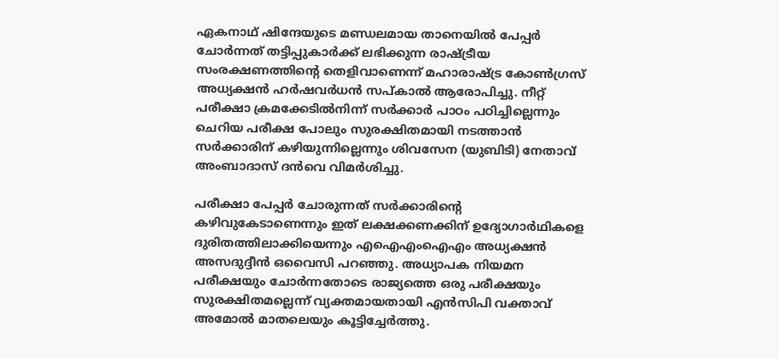ഏകനാഥ് ഷിന്ദേയുടെ മണ്ഡലമായ താനെയിൽ പേപ്പർ ചോർന്നത് തട്ടിപ്പുകാർക്ക് ലഭിക്കുന്ന രാഷ്ട്രീയ സംരക്ഷണത്തിന്റെ തെളിവാണെന്ന് മഹാരാഷ്ട്ര കോൺഗ്രസ് അധ്യക്ഷൻ ഹർഷവർധൻ സപ്കാൽ ആരോപിച്ചു. നീറ്റ് പരീക്ഷാ ക്രമക്കേടിൽനിന്ന് സർക്കാർ പാഠം പഠിച്ചില്ലെന്നും ചെറിയ പരീക്ഷ പോലും സുരക്ഷിതമായി നടത്താൻ സർക്കാരിന് കഴിയുന്നില്ലെന്നും ശിവസേന (യുബിടി) നേതാവ് അംബാദാസ് ദൻവെ വിമർശിച്ചു.

പരീക്ഷാ പേപ്പർ ചോരുന്നത് സർക്കാരിന്റെ കഴിവുകേടാണെന്നും ഇത് ലക്ഷക്കണക്കിന് ഉദ്യോഗാർഥികളെ ദുരിതത്തിലാക്കിയെന്നും എഐഎംഐഎം അധ്യക്ഷൻ അസദുദ്ദീൻ ഒവൈസി പറഞ്ഞു. അധ്യാപക നിയമന പരീക്ഷയും ചോർന്നതോടെ രാജ്യത്തെ ഒരു പരീക്ഷയും സുരക്ഷിതമല്ലെന്ന് വ്യക്തമായതായി എൻസിപി വക്താവ് അമോൽ മാതലെയും കൂട്ടിച്ചേർത്തു.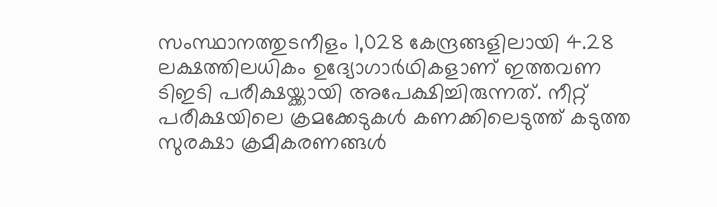സംസ്ഥാനത്തുടനീളം 1,028 കേന്ദ്രങ്ങളിലായി 4.28 ലക്ഷത്തിലധികം ഉദ്യോഗാർഥികളാണ് ഇത്തവണ ടിഇടി പരീക്ഷയ്ക്കായി അപേക്ഷിച്ചിരുന്നത്. നീറ്റ് പരീക്ഷയിലെ ക്രമക്കേടുകൾ കണക്കിലെടുത്ത് കടുത്ത സുരക്ഷാ ക്രമീകരണങ്ങൾ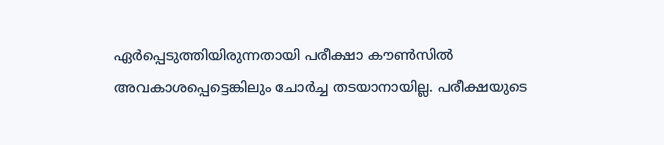ഏർപ്പെടുത്തിയിരുന്നതായി പരീക്ഷാ കൗൺസിൽ അവകാശപ്പെട്ടെങ്കിലും ചോർച്ച തടയാനായില്ല. പരീക്ഷയുടെ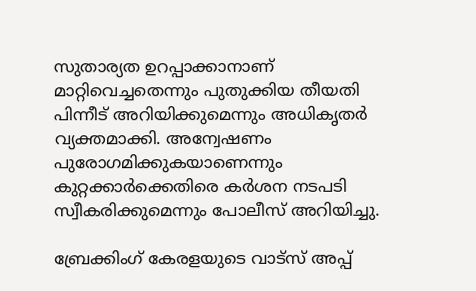സുതാര്യത ഉറപ്പാക്കാനാണ് മാറ്റിവെച്ചതെന്നും പുതുക്കിയ തീയതി പിന്നീട് അറിയിക്കുമെന്നും അധികൃതർ വ്യക്തമാക്കി. അന്വേഷണം പുരോഗമിക്കുകയാണെന്നും കുറ്റക്കാർക്കെതിരെ കർശന നടപടി സ്വീകരിക്കുമെന്നും പോലീസ് അറിയിച്ചു.

ബ്രേക്കിംഗ് കേരളയുടെ വാട്സ് അപ്പ്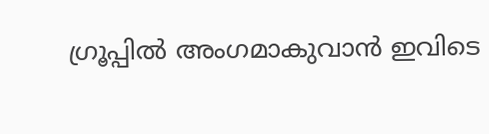ഗ്രൂപ്പിൽ അംഗമാകുവാൻ ഇവിടെ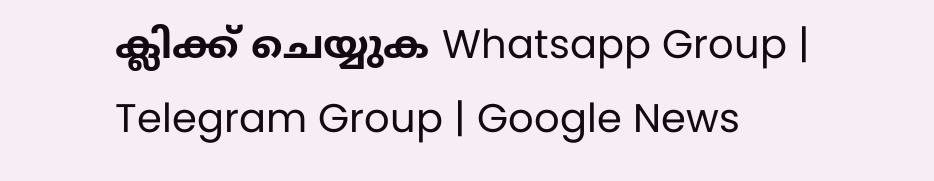ക്ലിക്ക് ചെയ്യുക Whatsapp Group | Telegram Group | Google News